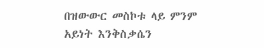በዝውውር መስኮቱ ላይ ምንም አይነት እንቅስቃሴን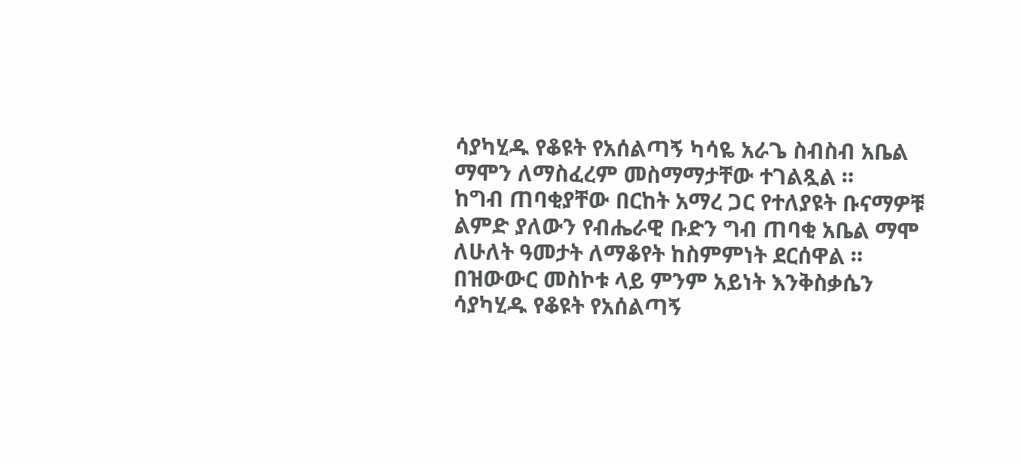ሳያካሂዱ የቆዩት የአሰልጣኝ ካሳዬ አራጌ ስብስብ አቤል ማሞን ለማስፈረም መስማማታቸው ተገልጿል ።
ከግብ ጠባቂያቸው በርከት አማረ ጋር የተለያዩት ቡናማዎቹ ልምድ ያለውን የብሔራዊ ቡድን ግብ ጠባቂ አቤል ማሞ ለሁለት ዓመታት ለማቆየት ከስምምነት ደርሰዋል ።
በዝውውር መስኮቱ ላይ ምንም አይነት እንቅስቃሴን ሳያካሂዱ የቆዩት የአሰልጣኝ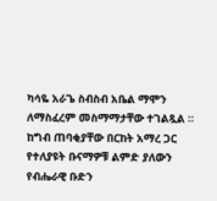ካሳዬ አራጌ ስብስብ አቤል ማሞን ለማስፈረም መስማማታቸው ተገልጿል ።
ከግብ ጠባቂያቸው በርከት አማረ ጋር የተለያዩት ቡናማዎቹ ልምድ ያለውን የብሔራዊ ቡድን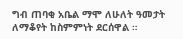ግብ ጠባቂ አቤል ማሞ ለሁለት ዓመታት ለማቆየት ከስምምነት ደርሰዋል ።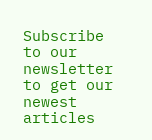Subscribe to our newsletter to get our newest articles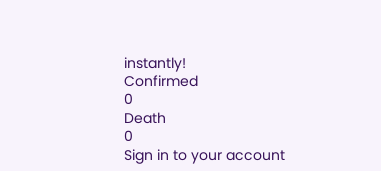instantly!
Confirmed
0
Death
0
Sign in to your account